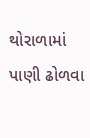થોરાળામાં પાણી ઢોળવા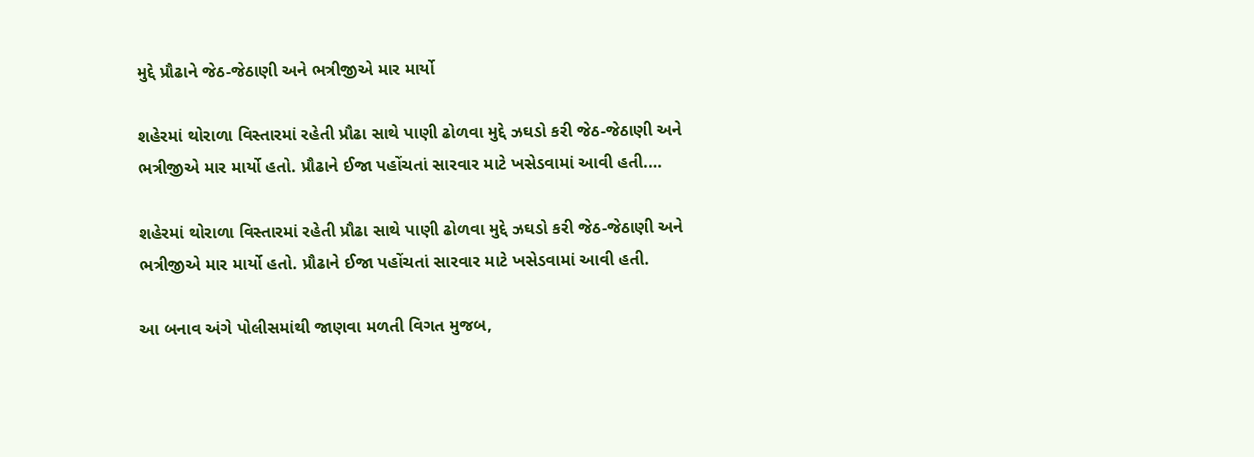મુદ્દે પ્રૌઢાને જેઠ-જેઠાણી અને ભત્રીજીએ માર માર્યો

શહેરમાં થોરાળા વિસ્તારમાં રહેતી પ્રૌઢા સાથે પાણી ઢોળવા મુદ્દે ઝઘડો કરી જેઠ-જેઠાણી અને ભત્રીજીએ માર માર્યો હતો. પ્રૌઢાને ઈજા પહોંચતાં સારવાર માટે ખસેડવામાં આવી હતી.…

શહેરમાં થોરાળા વિસ્તારમાં રહેતી પ્રૌઢા સાથે પાણી ઢોળવા મુદ્દે ઝઘડો કરી જેઠ-જેઠાણી અને ભત્રીજીએ માર માર્યો હતો. પ્રૌઢાને ઈજા પહોંચતાં સારવાર માટે ખસેડવામાં આવી હતી.

આ બનાવ અંગે પોલીસમાંથી જાણવા મળતી વિગત મુજબ,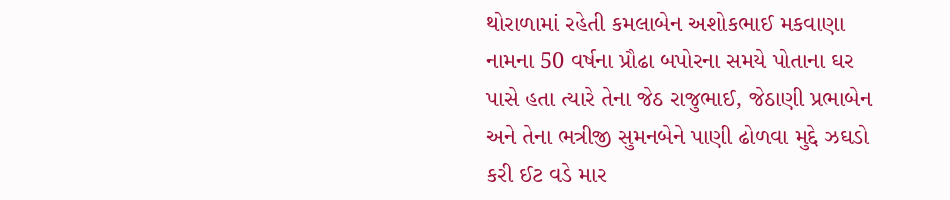થોરાળામાં રહેતી કમલાબેન અશોકભાઈ મકવાણા નામના 50 વર્ષના પ્રૌઢા બપોરના સમયે પોતાના ઘર પાસે હતા ત્યારે તેના જેઠ રાજુભાઈ, જેઠાણી પ્રભાબેન અને તેના ભત્રીજી સુમનબેને પાણી ઢોળવા મુદ્દે ઝઘડો કરી ઈટ વડે માર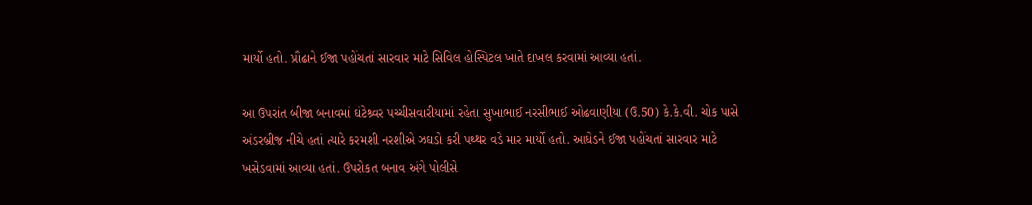માર્યો હતો. પ્રૌઢાને ઈજા પહોંચતાં સારવાર માટે સિવિલ હોસ્પિટલ ખાતે દાખલ કરવામાં આવ્યા હતાં.

આ ઉપરાંત બીજા બનાવમાં ઘંટેશ્ર્વર પચ્ચીસવારીયામાં રહેતા સુખાભાઈ નરસીભાઈ ઓઢવાણીયા (ઉ.50) કે.કે.વી. ચોક પાસે અંડરબ્રીજ નીચે હતાં ત્યારે કરમશી નરશીએ ઝઘડો કરી પથ્થર વડે માર માર્યો હતો. આધેડને ઈજા પહોંચતાં સારવાર માટે ખસેડવામાં આવ્યા હતાં. ઉપરોકત બનાવ અંગે પોલીસે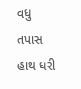વધુ તપાસ હાથ ધરી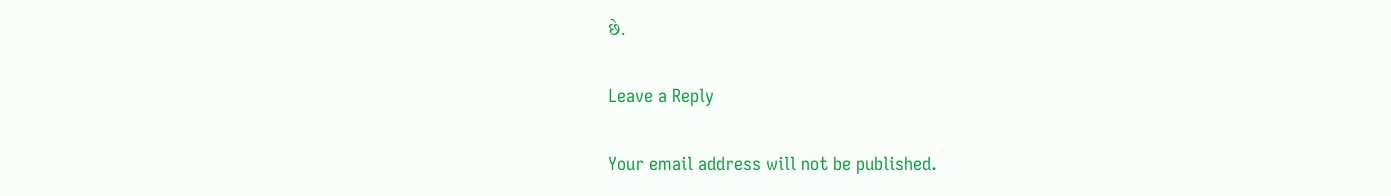છે.

Leave a Reply

Your email address will not be published.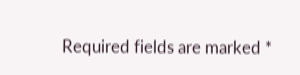Required fields are marked *